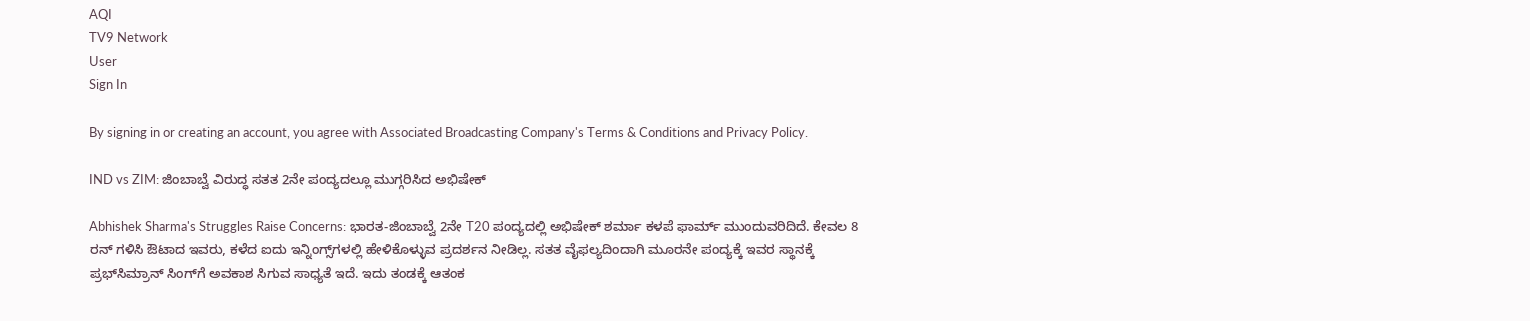AQI
TV9 Network
User
Sign In

By signing in or creating an account, you agree with Associated Broadcasting Company's Terms & Conditions and Privacy Policy.

IND vs ZIM: ಜಿಂಬಾಬ್ವೆ ವಿರುದ್ಧ ಸತತ 2ನೇ ಪಂದ್ಯದಲ್ಲೂ ಮುಗ್ಗರಿಸಿದ ಅಭಿಷೇಕ್

Abhishek Sharma's Struggles Raise Concerns: ಭಾರತ-ಜಿಂಬಾಬ್ವೆ 2ನೇ T20 ಪಂದ್ಯದಲ್ಲಿ ಅಭಿಷೇಕ್ ಶರ್ಮಾ ಕಳಪೆ ಫಾರ್ಮ್ ಮುಂದುವರಿದಿದೆ. ಕೇವಲ 8 ರನ್ ಗಳಿಸಿ ಔಟಾದ ಇವರು, ಕಳೆದ ಐದು ಇನ್ನಿಂಗ್ಸ್‌ಗಳಲ್ಲಿ ಹೇಳಿಕೊಳ್ಳುವ ಪ್ರದರ್ಶನ ನೀಡಿಲ್ಲ. ಸತತ ವೈಫಲ್ಯದಿಂದಾಗಿ ಮೂರನೇ ಪಂದ್ಯಕ್ಕೆ ಇವರ ಸ್ಥಾನಕ್ಕೆ ಪ್ರಭ್‌ಸಿಮ್ರಾನ್ ಸಿಂಗ್‌ಗೆ ಅವಕಾಶ ಸಿಗುವ ಸಾಧ್ಯತೆ ಇದೆ. ಇದು ತಂಡಕ್ಕೆ ಆತಂಕ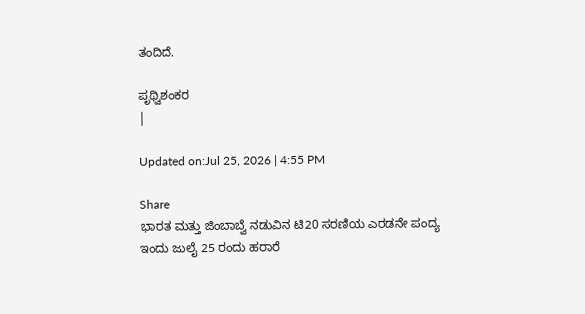ತಂದಿದೆ.

ಪೃಥ್ವಿಶಂಕರ
|

Updated on:Jul 25, 2026 | 4:55 PM

Share
ಭಾರತ ಮತ್ತು ಜಿಂಬಾಬ್ವೆ ನಡುವಿನ ಟಿ20 ಸರಣಿಯ ಎರಡನೇ ಪಂದ್ಯ ಇಂದು ಜುಲೈ 25 ರಂದು ಹರಾರೆ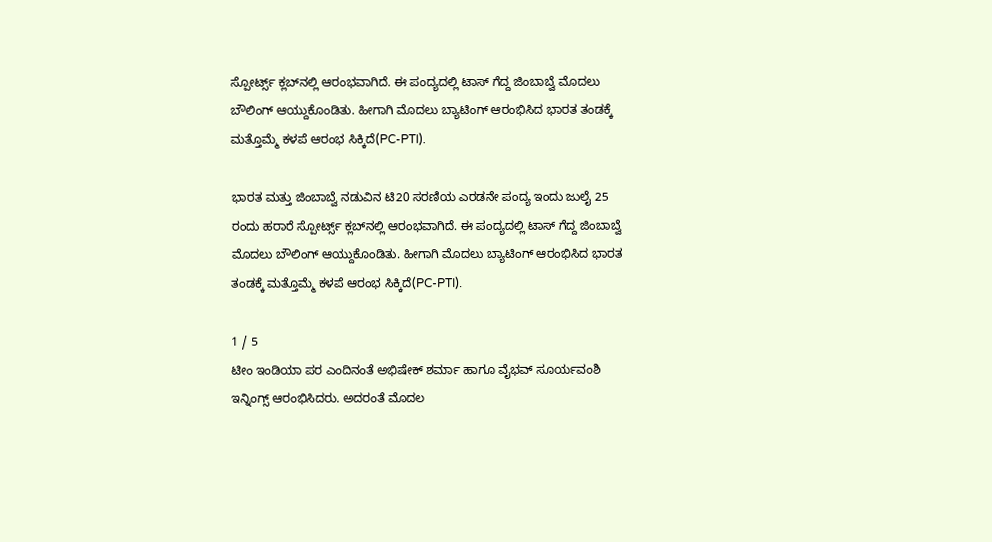ಸ್ಪೋರ್ಟ್ಸ್ ಕ್ಲಬ್‌ನಲ್ಲಿ ಆರಂಭವಾಗಿದೆ. ಈ ಪಂದ್ಯದಲ್ಲಿ ಟಾಸ್ ಗೆದ್ದ ಜಿಂಬಾಬ್ವೆ ಮೊದಲು ಬೌಲಿಂಗ್ ಆಯ್ದುಕೊಂಡಿತು. ಹೀಗಾಗಿ ಮೊದಲು ಬ್ಯಾಟಿಂಗ್‌ ಆರಂಭಿಸಿದ ಭಾರತ ತಂಡಕ್ಕೆ ಮತ್ತೊಮ್ಮೆ ಕಳಪೆ ಆರಂಭ ಸಿಕ್ಕಿದೆ(PC-PTI).

ಭಾರತ ಮತ್ತು ಜಿಂಬಾಬ್ವೆ ನಡುವಿನ ಟಿ20 ಸರಣಿಯ ಎರಡನೇ ಪಂದ್ಯ ಇಂದು ಜುಲೈ 25 ರಂದು ಹರಾರೆ ಸ್ಪೋರ್ಟ್ಸ್ ಕ್ಲಬ್‌ನಲ್ಲಿ ಆರಂಭವಾಗಿದೆ. ಈ ಪಂದ್ಯದಲ್ಲಿ ಟಾಸ್ ಗೆದ್ದ ಜಿಂಬಾಬ್ವೆ ಮೊದಲು ಬೌಲಿಂಗ್ ಆಯ್ದುಕೊಂಡಿತು. ಹೀಗಾಗಿ ಮೊದಲು ಬ್ಯಾಟಿಂಗ್‌ ಆರಂಭಿಸಿದ ಭಾರತ ತಂಡಕ್ಕೆ ಮತ್ತೊಮ್ಮೆ ಕಳಪೆ ಆರಂಭ ಸಿಕ್ಕಿದೆ(PC-PTI).

1 / 5
ಟೀಂ ಇಂಡಿಯಾ ಪರ ಎಂದಿನಂತೆ ಅಭಿಷೇಕ್ ಶರ್ಮಾ ಹಾಗೂ ವೈಭವ್ ಸೂರ್ಯವಂಶಿ ಇನ್ನಿಂಗ್ಸ್ ಆರಂಭಿಸಿದರು. ಅದರಂತೆ ಮೊದಲ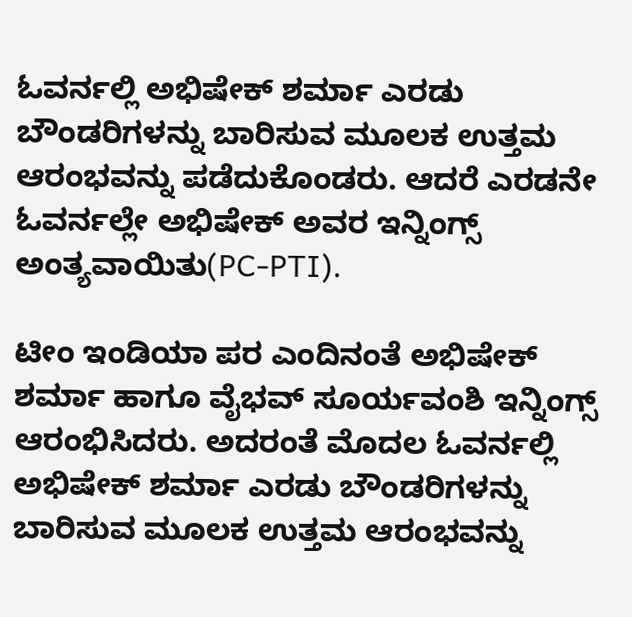ಓವರ್ನಲ್ಲಿ ಅಭಿಷೇಕ್ ಶರ್ಮಾ ಎರಡು ಬೌಂಡರಿಗಳನ್ನು ಬಾರಿಸುವ ಮೂಲಕ ಉತ್ತಮ ಆರಂಭವನ್ನು ಪಡೆದುಕೊಂಡರು. ಆದರೆ ಎರಡನೇ ಓವರ್ನಲ್ಲೇ ಅಭಿಷೇಕ್ ಅವರ ಇನ್ನಿಂಗ್ಸ್ ಅಂತ್ಯವಾಯಿತು(PC-PTI).

ಟೀಂ ಇಂಡಿಯಾ ಪರ ಎಂದಿನಂತೆ ಅಭಿಷೇಕ್ ಶರ್ಮಾ ಹಾಗೂ ವೈಭವ್ ಸೂರ್ಯವಂಶಿ ಇನ್ನಿಂಗ್ಸ್ ಆರಂಭಿಸಿದರು. ಅದರಂತೆ ಮೊದಲ ಓವರ್ನಲ್ಲಿ ಅಭಿಷೇಕ್ ಶರ್ಮಾ ಎರಡು ಬೌಂಡರಿಗಳನ್ನು ಬಾರಿಸುವ ಮೂಲಕ ಉತ್ತಮ ಆರಂಭವನ್ನು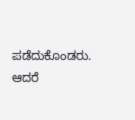ಪಡೆದುಕೊಂಡರು. ಆದರೆ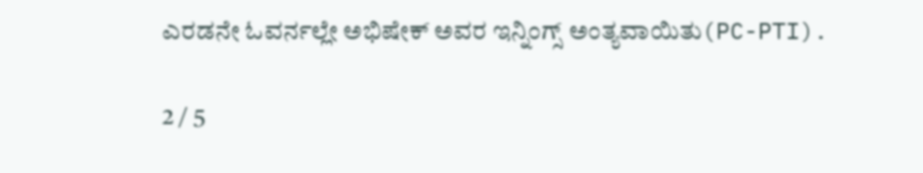ಎರಡನೇ ಓವರ್ನಲ್ಲೇ ಅಭಿಷೇಕ್ ಅವರ ಇನ್ನಿಂಗ್ಸ್ ಅಂತ್ಯವಾಯಿತು(PC-PTI).

2 / 5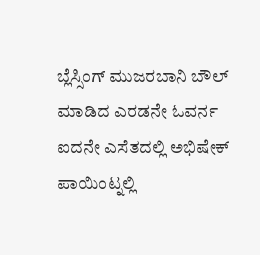ಬ್ಲೆಸ್ಸಿಂಗ್ ಮುಜರಬಾನಿ ಬೌಲ್ ಮಾಡಿದ ಎರಡನೇ ಓವರ್ನ ಐದನೇ ಎಸೆತದಲ್ಲಿ ಅಭಿಷೇಕ್ ಪಾಯಿಂಟ್ನಲ್ಲಿ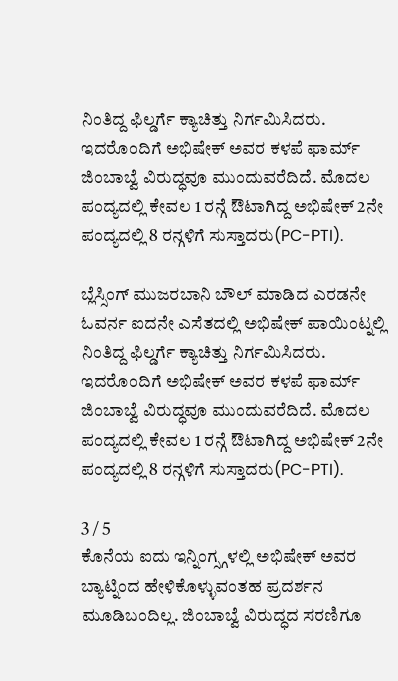ನಿಂತಿದ್ದ ಫಿಲ್ಡರ್ಗೆ ಕ್ಯಾಚಿತ್ತು ನಿರ್ಗಮಿಸಿದರು. ಇದರೊಂದಿಗೆ ಅಭಿಷೇಕ್ ಅವರ ಕಳಪೆ ಫಾರ್ಮ್ ಜಿಂಬಾಬ್ವೆ ವಿರುದ್ಧವೂ ಮುಂದುವರೆದಿದೆ. ಮೊದಲ ಪಂದ್ಯದಲ್ಲಿ ಕೇವಲ 1 ರನ್ಗೆ ಔಟಾಗಿದ್ದ ಅಭಿಷೇಕ್ 2ನೇ ಪಂದ್ಯದಲ್ಲಿ 8 ರನ್ಗಳಿಗೆ ಸುಸ್ತಾದರು(PC-PTI).

ಬ್ಲೆಸ್ಸಿಂಗ್ ಮುಜರಬಾನಿ ಬೌಲ್ ಮಾಡಿದ ಎರಡನೇ ಓವರ್ನ ಐದನೇ ಎಸೆತದಲ್ಲಿ ಅಭಿಷೇಕ್ ಪಾಯಿಂಟ್ನಲ್ಲಿ ನಿಂತಿದ್ದ ಫಿಲ್ಡರ್ಗೆ ಕ್ಯಾಚಿತ್ತು ನಿರ್ಗಮಿಸಿದರು. ಇದರೊಂದಿಗೆ ಅಭಿಷೇಕ್ ಅವರ ಕಳಪೆ ಫಾರ್ಮ್ ಜಿಂಬಾಬ್ವೆ ವಿರುದ್ಧವೂ ಮುಂದುವರೆದಿದೆ. ಮೊದಲ ಪಂದ್ಯದಲ್ಲಿ ಕೇವಲ 1 ರನ್ಗೆ ಔಟಾಗಿದ್ದ ಅಭಿಷೇಕ್ 2ನೇ ಪಂದ್ಯದಲ್ಲಿ 8 ರನ್ಗಳಿಗೆ ಸುಸ್ತಾದರು(PC-PTI).

3 / 5
ಕೊನೆಯ ಐದು ಇನ್ನಿಂಗ್ಸ್ಗಳಲ್ಲಿ ಅಭಿಷೇಕ್ ಅವರ ಬ್ಯಾಟ್ನಿಂದ ಹೇಳಿಕೊಳ್ಳುವಂತಹ ಪ್ರದರ್ಶನ ಮೂಡಿಬಂದಿಲ್ಲ. ಜಿಂಬಾಬ್ವೆ ವಿರುದ್ಧದ ಸರಣಿಗೂ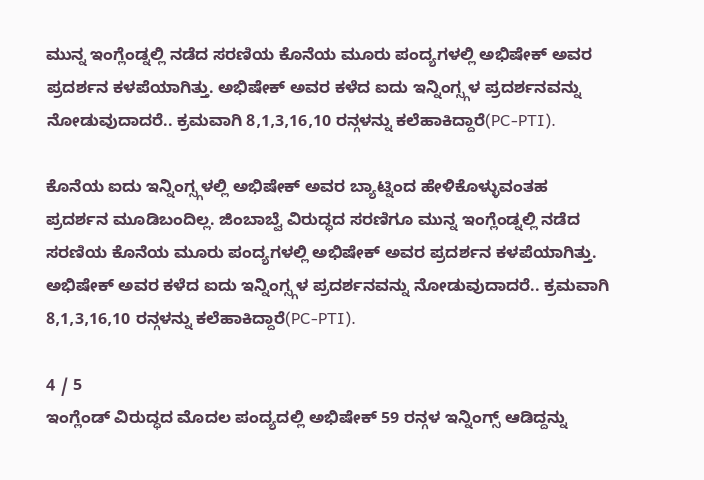ಮುನ್ನ ಇಂಗ್ಲೆಂಡ್ನಲ್ಲಿ ನಡೆದ ಸರಣಿಯ ಕೊನೆಯ ಮೂರು ಪಂದ್ಯಗಳಲ್ಲಿ ಅಭಿಷೇಕ್ ಅವರ ಪ್ರದರ್ಶನ ಕಳಪೆಯಾಗಿತ್ತು. ಅಭಿಷೇಕ್ ಅವರ ಕಳೆದ ಐದು ಇನ್ನಿಂಗ್ಸ್ಗಳ ಪ್ರದರ್ಶನವನ್ನು ನೋಡುವುದಾದರೆ.. ಕ್ರಮವಾಗಿ 8,1,3,16,10 ರನ್ಗಳನ್ನು ಕಲೆಹಾಕಿದ್ದಾರೆ(PC-PTI).

ಕೊನೆಯ ಐದು ಇನ್ನಿಂಗ್ಸ್ಗಳಲ್ಲಿ ಅಭಿಷೇಕ್ ಅವರ ಬ್ಯಾಟ್ನಿಂದ ಹೇಳಿಕೊಳ್ಳುವಂತಹ ಪ್ರದರ್ಶನ ಮೂಡಿಬಂದಿಲ್ಲ. ಜಿಂಬಾಬ್ವೆ ವಿರುದ್ಧದ ಸರಣಿಗೂ ಮುನ್ನ ಇಂಗ್ಲೆಂಡ್ನಲ್ಲಿ ನಡೆದ ಸರಣಿಯ ಕೊನೆಯ ಮೂರು ಪಂದ್ಯಗಳಲ್ಲಿ ಅಭಿಷೇಕ್ ಅವರ ಪ್ರದರ್ಶನ ಕಳಪೆಯಾಗಿತ್ತು. ಅಭಿಷೇಕ್ ಅವರ ಕಳೆದ ಐದು ಇನ್ನಿಂಗ್ಸ್ಗಳ ಪ್ರದರ್ಶನವನ್ನು ನೋಡುವುದಾದರೆ.. ಕ್ರಮವಾಗಿ 8,1,3,16,10 ರನ್ಗಳನ್ನು ಕಲೆಹಾಕಿದ್ದಾರೆ(PC-PTI).

4 / 5
ಇಂಗ್ಲೆಂಡ್‌ ವಿರುದ್ಧದ ಮೊದಲ ಪಂದ್ಯದಲ್ಲಿ ಅಭಿಷೇಕ್ 59 ರನ್ಗಳ ಇನ್ನಿಂಗ್ಸ್ ಆಡಿದ್ದನ್ನು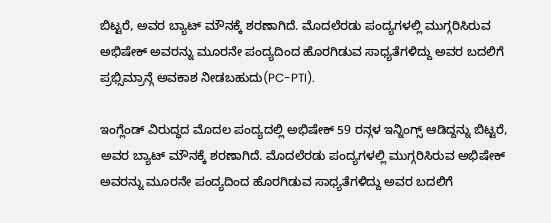ಬಿಟ್ಟರೆ, ಅವರ ಬ್ಯಾಟ್ ಮೌನಕ್ಕೆ ಶರಣಾಗಿದೆ. ಮೊದಲೆರಡು ಪಂದ್ಯಗಳಲ್ಲಿ ಮುಗ್ಗರಿಸಿರುವ ಅಭಿಷೇಕ್ ಅವರನ್ನು ಮೂರನೇ ಪಂದ್ಯದಿಂದ ಹೊರಗಿಡುವ ಸಾಧ್ಯತೆಗಳಿದ್ದು ಅವರ ಬದಲಿಗೆ ಪ್ರಭ್ಸಿಮ್ರಾನ್ಗೆ ಅವಕಾಶ ನೀಡಬಹುದು(PC-PTI).

ಇಂಗ್ಲೆಂಡ್‌ ವಿರುದ್ಧದ ಮೊದಲ ಪಂದ್ಯದಲ್ಲಿ ಅಭಿಷೇಕ್ 59 ರನ್ಗಳ ಇನ್ನಿಂಗ್ಸ್ ಆಡಿದ್ದನ್ನು ಬಿಟ್ಟರೆ, ಅವರ ಬ್ಯಾಟ್ ಮೌನಕ್ಕೆ ಶರಣಾಗಿದೆ. ಮೊದಲೆರಡು ಪಂದ್ಯಗಳಲ್ಲಿ ಮುಗ್ಗರಿಸಿರುವ ಅಭಿಷೇಕ್ ಅವರನ್ನು ಮೂರನೇ ಪಂದ್ಯದಿಂದ ಹೊರಗಿಡುವ ಸಾಧ್ಯತೆಗಳಿದ್ದು ಅವರ ಬದಲಿಗೆ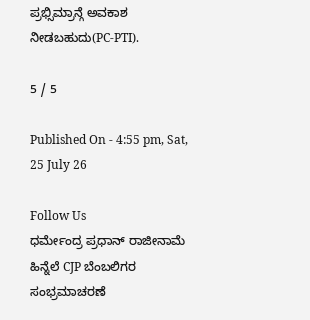ಪ್ರಭ್ಸಿಮ್ರಾನ್ಗೆ ಅವಕಾಶ ನೀಡಬಹುದು(PC-PTI).

5 / 5

Published On - 4:55 pm, Sat, 25 July 26

Follow Us
ಧರ್ಮೇಂದ್ರ ಪ್ರಧಾನ್ ರಾಜೀನಾಮೆ ಹಿನ್ನೆಲೆ CJP ಬೆಂಬಲಿಗರ ಸಂಭ್ರಮಾಚರಣೆ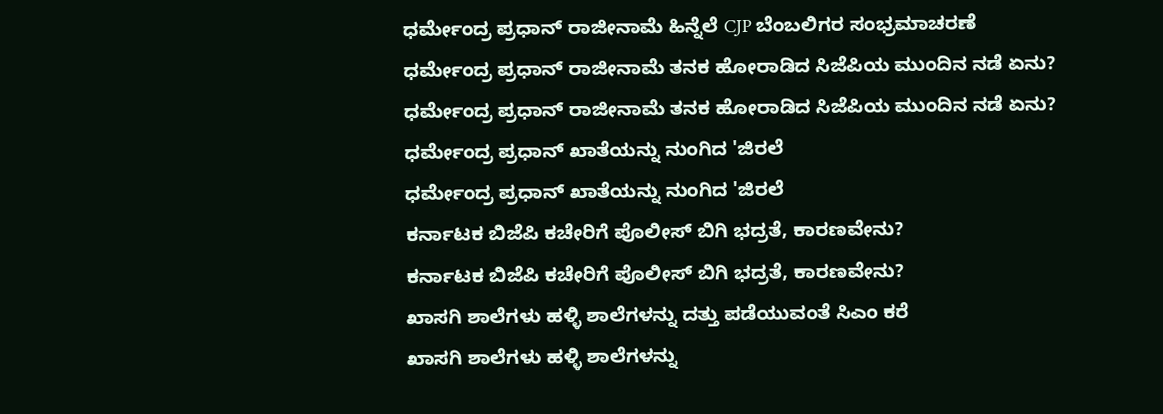ಧರ್ಮೇಂದ್ರ ಪ್ರಧಾನ್ ರಾಜೀನಾಮೆ ಹಿನ್ನೆಲೆ CJP ಬೆಂಬಲಿಗರ ಸಂಭ್ರಮಾಚರಣೆ
ಧರ್ಮೇಂದ್ರ ಪ್ರಧಾನ್ ರಾಜೀನಾಮೆ ತನಕ ಹೋರಾಡಿದ ಸಿಜೆಪಿಯ ಮುಂದಿನ ನಡೆ ಏನು?
ಧರ್ಮೇಂದ್ರ ಪ್ರಧಾನ್ ರಾಜೀನಾಮೆ ತನಕ ಹೋರಾಡಿದ ಸಿಜೆಪಿಯ ಮುಂದಿನ ನಡೆ ಏನು?
ಧರ್ಮೇಂದ್ರ ಪ್ರಧಾನ್ ಖಾತೆಯನ್ನು ನುಂಗಿದ 'ಜಿರಲೆ
ಧರ್ಮೇಂದ್ರ ಪ್ರಧಾನ್ ಖಾತೆಯನ್ನು ನುಂಗಿದ 'ಜಿರಲೆ
ಕರ್ನಾಟಕ ಬಿಜೆಪಿ ಕಚೇರಿಗೆ ಪೊಲೀಸ್ ಬಿಗಿ ಭದ್ರತೆ, ಕಾರಣವೇನು?
ಕರ್ನಾಟಕ ಬಿಜೆಪಿ ಕಚೇರಿಗೆ ಪೊಲೀಸ್ ಬಿಗಿ ಭದ್ರತೆ, ಕಾರಣವೇನು?
ಖಾಸಗಿ ಶಾಲೆಗಳು ಹಳ್ಳಿ ಶಾಲೆಗಳನ್ನು ದತ್ತು ಪಡೆಯುವಂತೆ ಸಿಎಂ ಕರೆ
ಖಾಸಗಿ ಶಾಲೆಗಳು ಹಳ್ಳಿ ಶಾಲೆಗಳನ್ನು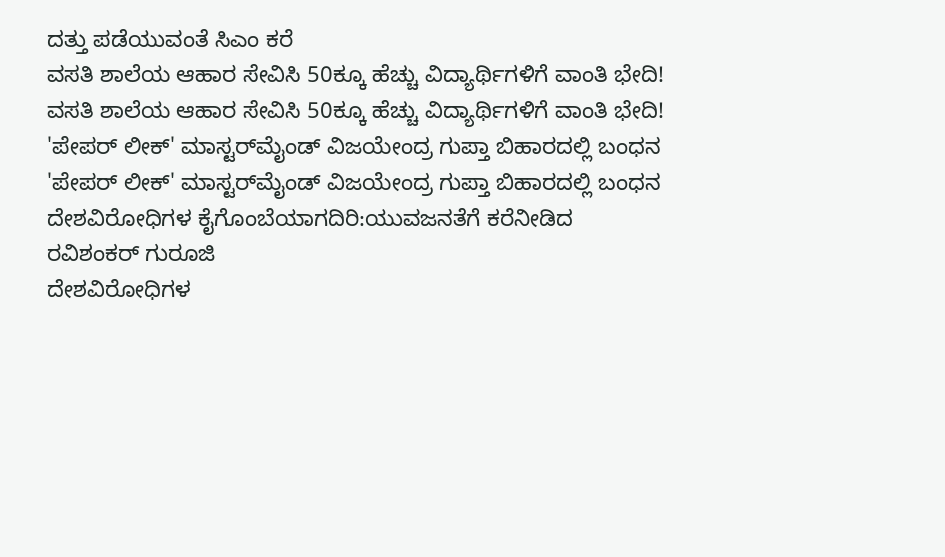ದತ್ತು ಪಡೆಯುವಂತೆ ಸಿಎಂ ಕರೆ
ವಸತಿ ಶಾಲೆಯ ಆಹಾರ ಸೇವಿಸಿ 50ಕ್ಕೂ ಹೆಚ್ಚು ವಿದ್ಯಾರ್ಥಿಗಳಿಗೆ ವಾಂತಿ ಭೇದಿ!
ವಸತಿ ಶಾಲೆಯ ಆಹಾರ ಸೇವಿಸಿ 50ಕ್ಕೂ ಹೆಚ್ಚು ವಿದ್ಯಾರ್ಥಿಗಳಿಗೆ ವಾಂತಿ ಭೇದಿ!
'ಪೇಪರ್ ಲೀಕ್' ಮಾಸ್ಟರ್‌ಮೈಂಡ್ ವಿಜಯೇಂದ್ರ ಗುಪ್ತಾ ಬಿಹಾರದಲ್ಲಿ ಬಂಧನ
'ಪೇಪರ್ ಲೀಕ್' ಮಾಸ್ಟರ್‌ಮೈಂಡ್ ವಿಜಯೇಂದ್ರ ಗುಪ್ತಾ ಬಿಹಾರದಲ್ಲಿ ಬಂಧನ
ದೇಶವಿರೋಧಿಗಳ ಕೈಗೊಂಬೆಯಾಗದಿರಿ:ಯುವಜನತೆಗೆ ಕರೆನೀಡಿದ ರವಿಶಂಕರ್ ಗುರೂಜಿ
ದೇಶವಿರೋಧಿಗಳ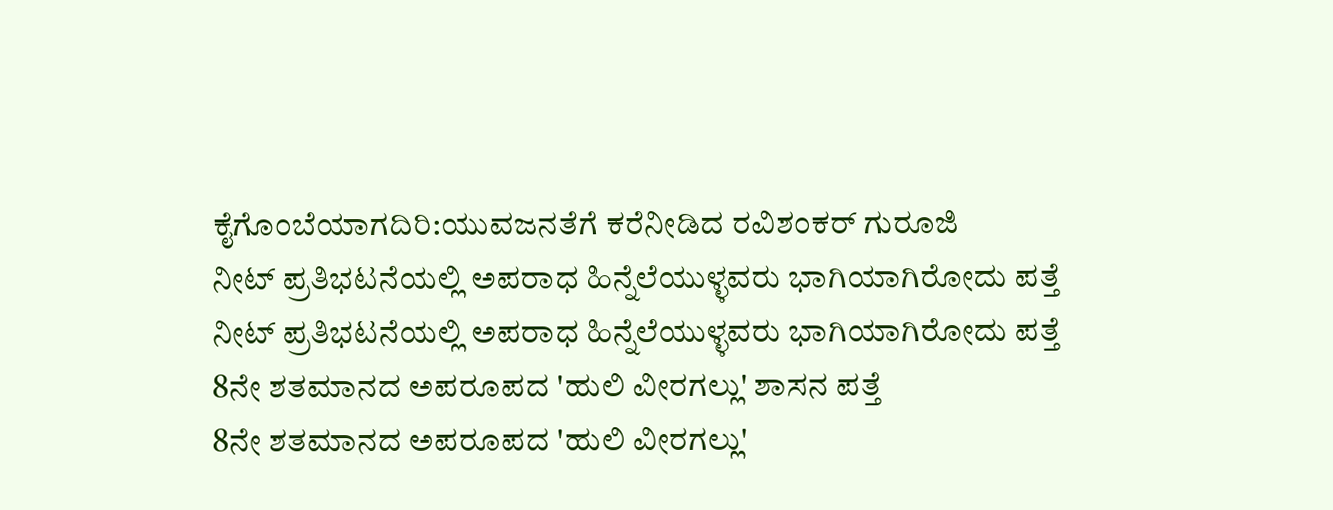ಕೈಗೊಂಬೆಯಾಗದಿರಿ:ಯುವಜನತೆಗೆ ಕರೆನೀಡಿದ ರವಿಶಂಕರ್ ಗುರೂಜಿ
ನೀಟ್ ಪ್ರತಿಭಟನೆಯಲ್ಲಿ ಅಪರಾಧ ಹಿನ್ನೆಲೆಯುಳ್ಳವರು ಭಾಗಿಯಾಗಿರೋದು ಪತ್ತೆ
ನೀಟ್ ಪ್ರತಿಭಟನೆಯಲ್ಲಿ ಅಪರಾಧ ಹಿನ್ನೆಲೆಯುಳ್ಳವರು ಭಾಗಿಯಾಗಿರೋದು ಪತ್ತೆ
8ನೇ ಶತಮಾನದ ಅಪರೂಪದ 'ಹುಲಿ ವೀರಗಲ್ಲು' ಶಾಸನ ಪತ್ತೆ
8ನೇ ಶತಮಾನದ ಅಪರೂಪದ 'ಹುಲಿ ವೀರಗಲ್ಲು'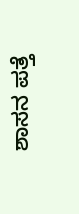ಶಾಸನ ಪತ್ತೆ